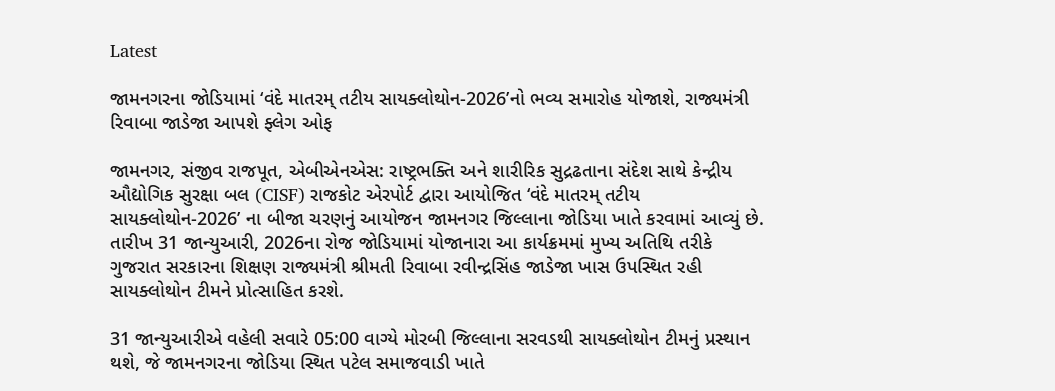Latest

જામનગરના જોડિયામાં ‘વંદે માતરમ્ તટીય સાયક્લોથોન-2026’નો ભવ્ય સમારોહ યોજાશે, રાજ્યમંત્રી રિવાબા જાડેજા આપશે ફ્લેગ ઓફ

જામનગર, સંજીવ રાજપૂત, એબીએનએસ: રાષ્ટ્રભક્તિ અને શારીરિક સુદ્રઢતાના સંદેશ સાથે કેન્દ્રીય ઔદ્યોગિક સુરક્ષા બલ (CISF) રાજકોટ એરપોર્ટ દ્વારા આયોજિત ‘વંદે માતરમ્ તટીય સાયક્લોથોન-2026’ ના બીજા ચરણનું આયોજન જામનગર જિલ્લાના જોડિયા ખાતે કરવામાં આવ્યું છે. તારીખ 31 જાન્યુઆરી, 2026ના રોજ જોડિયામાં યોજાનારા આ કાર્યક્રમમાં મુખ્ય અતિથિ તરીકે ગુજરાત સરકારના શિક્ષણ રાજ્યમંત્રી શ્રીમતી રિવાબા રવીન્દ્રસિંહ જાડેજા ખાસ ઉપસ્થિત રહી સાયક્લોથોન ટીમને પ્રોત્સાહિત કરશે.

31 જાન્યુઆરીએ વહેલી સવારે 05:00 વાગ્યે મોરબી જિલ્લાના સરવડથી સાયક્લોથોન ટીમનું પ્રસ્થાન થશે, જે જામનગરના જોડિયા સ્થિત પટેલ સમાજવાડી ખાતે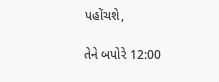પહોંચશે,

તેને બપોરે 12:00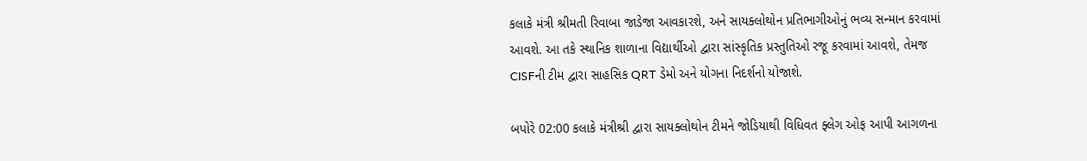કલાકે મંત્રી શ્રીમતી રિવાબા જાડેજા આવકારશે, અને સાયક્લોથોન પ્રતિભાગીઓનું ભવ્ય સન્માન કરવામાં આવશે. આ તકે સ્થાનિક શાળાના વિદ્યાર્થીઓ દ્વારા સાંસ્કૃતિક પ્રસ્તુતિઓ રજૂ કરવામાં આવશે, તેમજ CISFની ટીમ દ્વારા સાહસિક QRT ડેમો અને યોગના નિદર્શનો યોજાશે.

બપોરે 02:00 કલાકે મંત્રીશ્રી દ્વારા સાયક્લોથોન ટીમને જોડિયાથી વિધિવત ફ્લેગ ઓફ આપી આગળના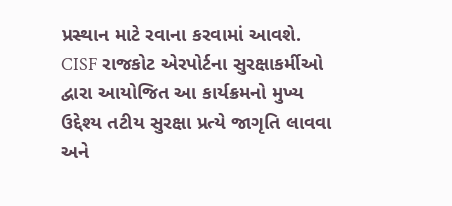પ્રસ્થાન માટે રવાના કરવામાં આવશે. CISF રાજકોટ એરપોર્ટના સુરક્ષાકર્મીઓ દ્વારા આયોજિત આ કાર્યક્રમનો મુખ્ય ઉદ્દેશ્ય તટીય સુરક્ષા પ્રત્યે જાગૃતિ લાવવા અને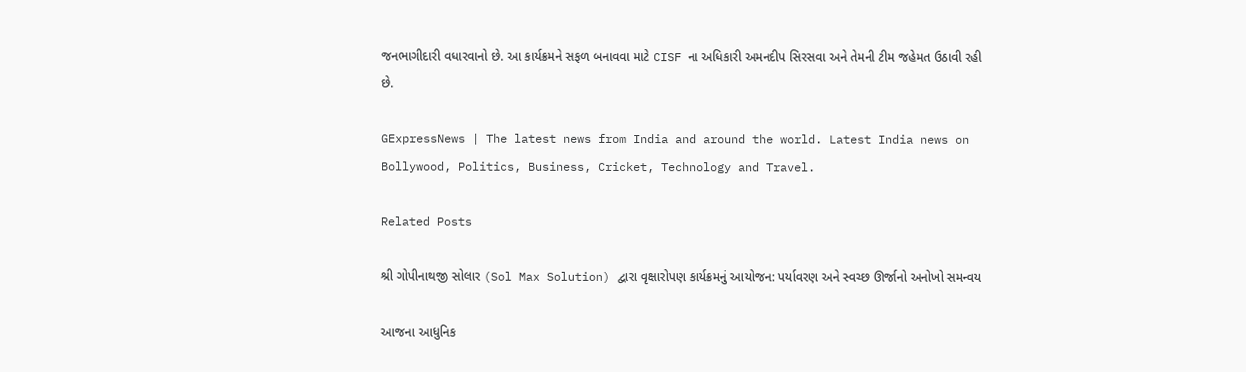જનભાગીદારી વધારવાનો છે. આ કાર્યક્રમને સફળ બનાવવા માટે CISF ના અધિકારી અમનદીપ સિરસવા અને તેમની ટીમ જહેમત ઉઠાવી રહી છે.

GExpressNews | The latest news from India and around the world. Latest India news on Bollywood, Politics, Business, Cricket, Technology and Travel.

Related Posts

શ્રી ગોપીનાથજી સોલાર (Sol Max Solution) દ્વારા વૃક્ષારોપણ કાર્યક્રમનું આયોજન: પર્યાવરણ અને સ્વચ્છ ઊર્જાનો અનોખો સમન્વય

આજના આધુનિક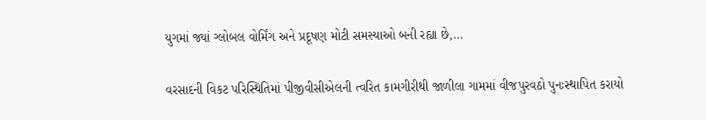યુગમાં જ્યાં ગ્લોબલ વોર્મિંગ અને પ્રદૂષણ મોટી સમસ્યાઓ બની રહ્યા છે,…

વરસાદની વિકટ પરિસ્થિતિમાં પીજીવીસીએલની ત્વરિત કામગીરીથી જાળીલા ગામમાં વીજપુરવઠો પુનઃસ્થાપિત કરાયો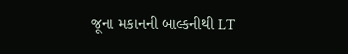જૂના મકાનની બાલ્કનીથી LT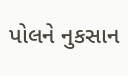પોલને નુકસાન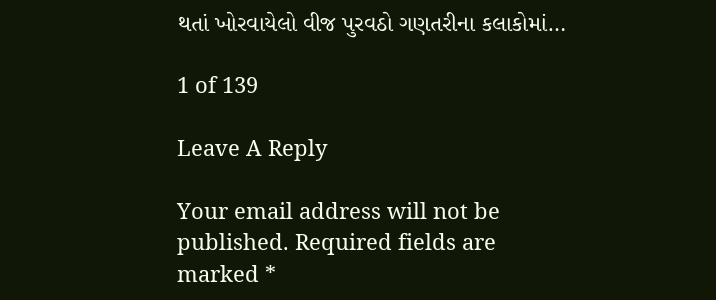થતાં ખોરવાયેલો વીજ પુરવઠો ગણતરીના કલાકોમાં…

1 of 139

Leave A Reply

Your email address will not be published. Required fields are marked *